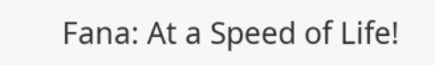Fana: At a Speed of Life!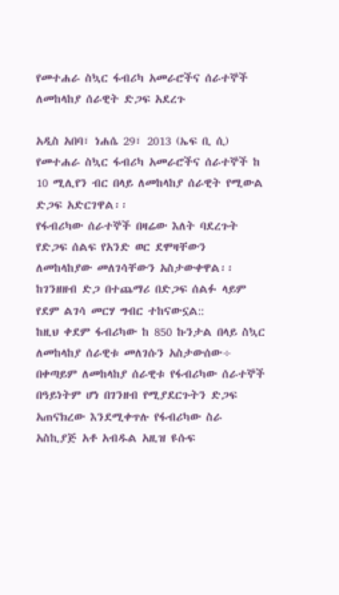የመተሐራ ስኳር ፋብሪካ አመራሮችና ሰራተኞች ለመከላከያ ሰራዊት ድጋፍ አደረጉ

አዲስ አበባ፣ ነሐሴ 29፣ 2013 (ኤፍ ቢ ሲ) የመተሐራ ስኳር ፋብሪካ አመራሮችና ሰራተኞች ከ 10 ሚሊየን ብር በላይ ለመከላከያ ሰራዊት የሚውል ድጋፍ አድርገዋል፡፡
የፋብሪካው ሰራተኞች በዛሬው እለት ባደረጉት የድጋፍ ሰልፍ የአንድ ወር ደሞዛቸውን ለመከላከያው መለገሳቸውን አስታውቀዋል፡፡
ከገንዘዘብ ድጋ በተጨማሪ በድጋፍ ሰልፉ ላይም የደም ልገሳ መርሃ ግብር ተከናውኗል::
ከዚህ ቀደም ፋብሪካው ከ 850 ኩንታል በላይ ስኳር ለመከላከያ ሰራዊቱ መለገሱን አስታውሰው÷ በቀጣይም ለመከላከያ ሰራዊቱ የፋብሪካው ሰራተኞች በዓይነትም ሆነ በገንዘብ የሚያደርጉትን ድጋፍ አጠናክረው እንደሚቀጥሉ የፋብሪካው ስራ አስኪያጅ አቶ አብዱል አዚዝ ዩሱፍ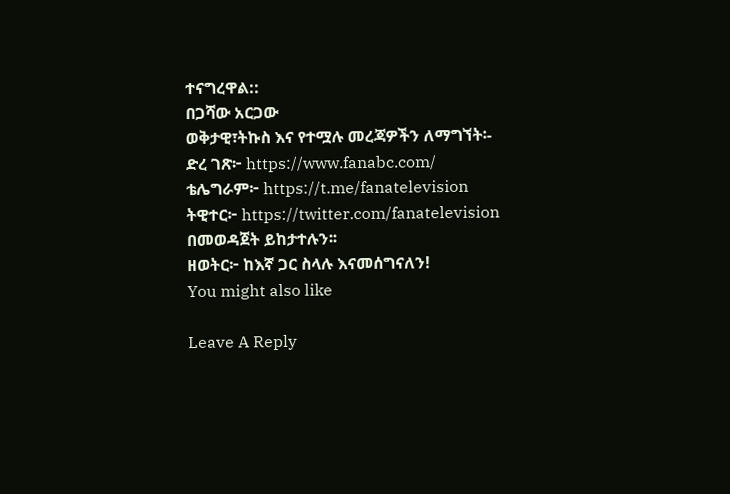ተናግረዋል::
በጋሻው አርጋው
ወቅታዊ፣ትኩስ እና የተሟሉ መረጃዎችን ለማግኘት፡-
ድረ ገጽ፦ https://www.fanabc.com/
ቴሌግራም፦ https://t.me/fanatelevision
ትዊተር፦ https://twitter.com/fanatelevision በመወዳጀት ይከታተሉን፡፡
ዘወትር፦ ከእኛ ጋር ስላሉ እናመሰግናለን!
You might also like

Leave A Reply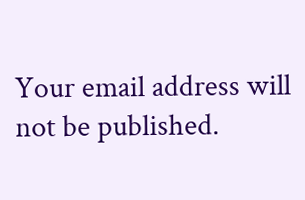Your email address will not be published.